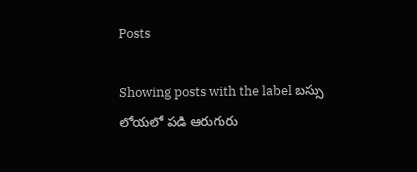Posts

Showing posts with the label బస్సు లోయలో పడి ఆరుగురు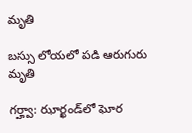మృతి

బస్సు లోయలో పడి ఆరుగురు మృతి

గర్హ్వా: ఝార్ఖండ్‌లో ఘోర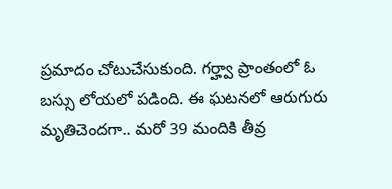ప్రమాదం చోటుచేసుకుంది. గర్హ్వా ప్రాంతంలో ఓ బస్సు లోయలో పడింది. ఈ ఘటనలో ఆరుగురు మృతిచెందగా.. మరో 39 మందికి తీవ్ర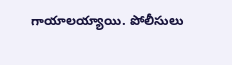గాయాలయ్యాయి. పోలీసులు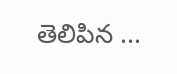తెలిపిన ...